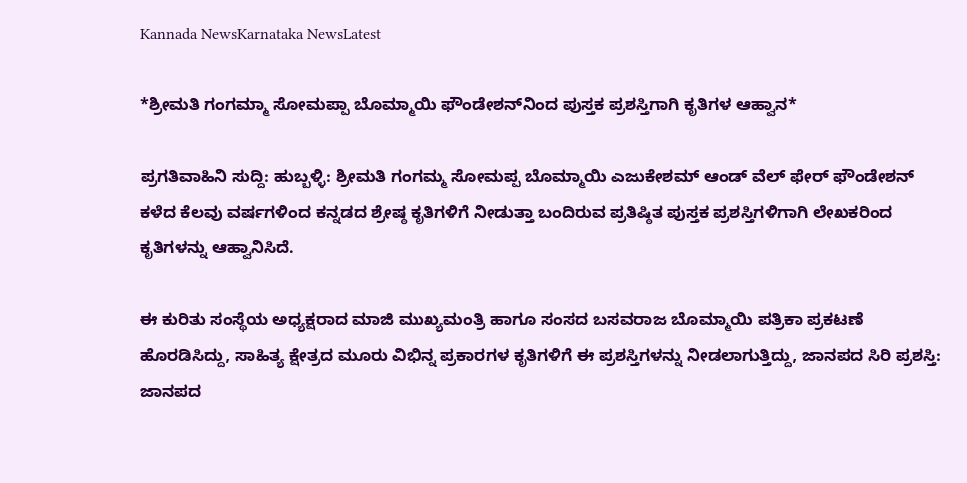Kannada NewsKarnataka NewsLatest

*ಶ್ರೀಮತಿ ಗಂಗಮ್ಮಾ ಸೋಮಪ್ಪಾ ಬೊಮ್ಮಾಯಿ ಫೌಂಡೇಶನ್‌ನಿಂದ ಪುಸ್ತಕ ಪ್ರಶಸ್ತಿಗಾಗಿ ಕೃತಿಗಳ ಆಹ್ವಾನ*

ಪ್ರಗತಿವಾಹಿನಿ ಸುದ್ದಿ: ಹುಬ್ಬಳ್ಳಿ: ಶ್ರೀಮತಿ ಗಂಗಮ್ಮ ಸೋಮಪ್ಪ ಬೊಮ್ಮಾಯಿ ಎಜುಕೇಶಮ್ ಆಂಡ್ ವೆಲ್ ಫೇರ್ ಫೌಂಡೇಶನ್ ಕಳೆದ ಕೆಲವು ವರ್ಷಗಳಿಂದ ಕನ್ನಡದ ಶ್ರೇಷ್ಠ ಕೃತಿಗಳಿಗೆ ನೀಡುತ್ತಾ ಬಂದಿರುವ ಪ್ರತಿಷ್ಠಿತ ಪುಸ್ತಕ ಪ್ರಶಸ್ತಿಗಳಿಗಾಗಿ ಲೇಖಕರಿಂದ ಕೃತಿಗಳನ್ನು ಆಹ್ವಾನಿಸಿದೆ.

ಈ ಕುರಿತು ಸಂಸ್ಥೆಯ ಅಧ್ಯಕ್ಷರಾದ ಮಾಜಿ ಮುಖ್ಯಮಂತ್ರಿ ಹಾಗೂ ಸಂಸದ ಬಸವರಾಜ ಬೊಮ್ಮಾಯಿ ಪತ್ರಿಕಾ ಪ್ರಕಟಣೆ ಹೊರಡಿಸಿದ್ದು, ಸಾಹಿತ್ಯ ಕ್ಷೇತ್ರದ ಮೂರು ವಿಭಿನ್ನ ಪ್ರಕಾರಗಳ ಕೃತಿಗಳಿಗೆ ಈ ಪ್ರಶಸ್ತಿಗಳನ್ನು ನೀಡಲಾಗುತ್ತಿದ್ದು, ಜಾನಪದ ಸಿರಿ ಪ್ರಶಸ್ತಿ: ಜಾನಪದ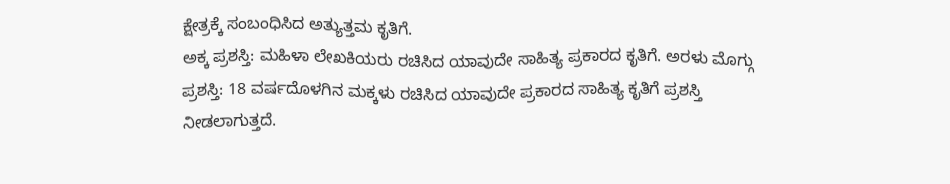ಕ್ಷೇತ್ರಕ್ಕೆ ಸಂಬಂಧಿಸಿದ ಅತ್ಯುತ್ತಮ ಕೃತಿಗೆ.
ಅಕ್ಕ ಪ್ರಶಸ್ತಿ: ಮಹಿಳಾ ಲೇಖಕಿಯರು ರಚಿಸಿದ ಯಾವುದೇ ಸಾಹಿತ್ಯ ಪ್ರಕಾರದ ಕೃತಿಗೆ. ಅರಳು ಮೊಗ್ಗು ಪ್ರಶಸ್ತಿ: 18 ವರ್ಷದೊಳಗಿನ ಮಕ್ಕಳು ರಚಿಸಿದ ಯಾವುದೇ ಪ್ರಕಾರದ ಸಾಹಿತ್ಯ ಕೃತಿಗೆ ಪ್ರಶಸ್ತಿ ನೀಡಲಾಗುತ್ತದೆ.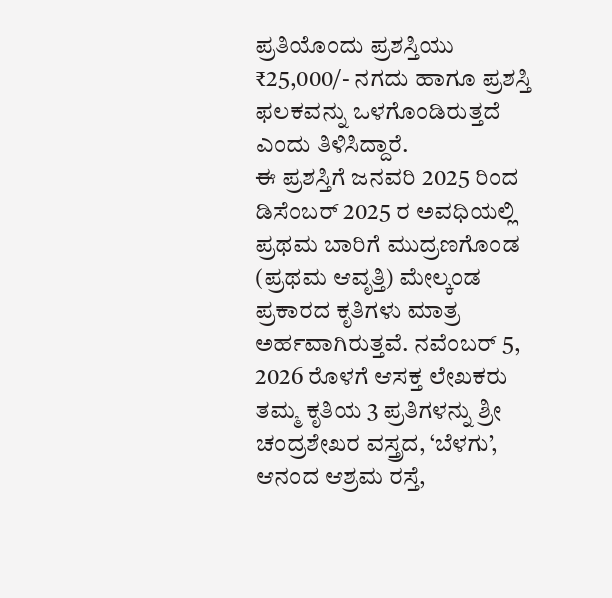ಪ್ರತಿಯೊಂದು ಪ್ರಶಸ್ತಿಯು ₹25,000/- ನಗದು ಹಾಗೂ ಪ್ರಶಸ್ತಿ ಫಲಕವನ್ನು ಒಳಗೊಂಡಿರುತ್ತದೆ ಎಂದು ತಿಳಿಸಿದ್ದಾರೆ.
ಈ ಪ್ರಶಸ್ತಿಗೆ ಜನವರಿ 2025 ರಿಂದ ಡಿಸೆಂಬರ್ 2025 ರ ಅವಧಿಯಲ್ಲಿ ಪ್ರಥಮ ಬಾರಿಗೆ ಮುದ್ರಣಗೊಂಡ (ಪ್ರಥಮ ಆವೃತ್ತಿ) ಮೇಲ್ಕಂಡ ಪ್ರಕಾರದ ಕೃತಿಗಳು ಮಾತ್ರ ಅರ್ಹವಾಗಿರುತ್ತವೆ. ನವೆಂಬರ್ 5, 2026 ರೊಳಗೆ ಆಸಕ್ತ ಲೇಖಕರು ತಮ್ಮ ಕೃತಿಯ 3 ಪ್ರತಿಗಳನ್ನು ಶ್ರೀ ಚಂದ್ರಶೇಖರ ವಸ್ತ್ರದ, ‘ಬೆಳಗು’, ಆನಂದ ಆಶ್ರಮ ರಸ್ತೆ,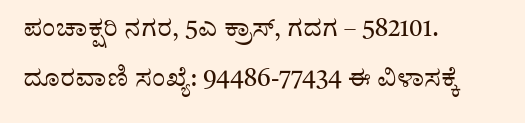ಪಂಚಾಕ್ಷರಿ ನಗರ, 5ಎ ಕ್ರಾಸ್, ಗದಗ – 582101. ದೂರವಾಣಿ ಸಂಖ್ಯೆ: 94486-77434 ಈ ವಿಳಾಸಕ್ಕೆ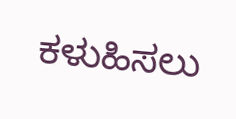ಕಳುಹಿಸಲು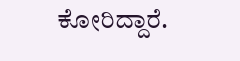ಕೋರಿದ್ದಾರೆ.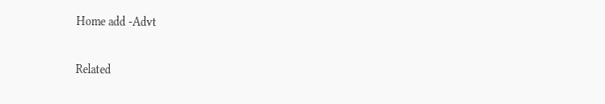Home add -Advt

Related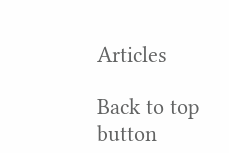Articles

Back to top button